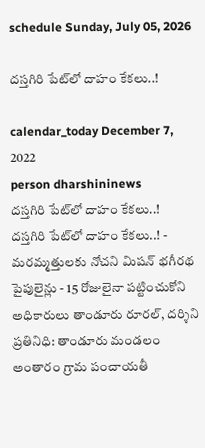schedule Sunday, July 05, 2026

దస్తగిరి పేట్‌లో దాహం కేకలు..!

calendar_today December 7, 2022
person dharshininews
దస్తగిరి పేట్‌లో దాహం కేకలు..!
దస్తగిరి పేట్‌లో దాహం కేకలు..! - మరమ్మత్తులకు నోచని మిషన్ భగీరథ పైపులైన్లు - 15 రోజులైనా పట్టించుకోని అధికారులు తాండూరు రూరల్, దర్శిని ప్రతినిధి: తాండూరు మండలం అంతారం గ్రామ పంచాయతీ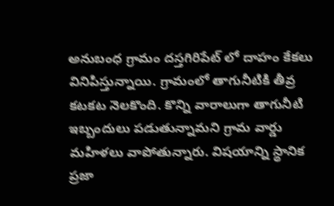అనుబంధ గ్రామం దస్తగిరిపేట్ లో దాహం కేకలు వినిపిస్తున్నాయి. గ్రామంలో తాగునీటికి తీవ్ర కటకట నెలకొంది. కొన్ని వారాలుగా తాగునీటి ఇబ్బందులు పడుతున్నామని గ్రామ వార్డు మహిళలు వాపోతున్నారు. విషయాన్ని స్థానిక ప్రజా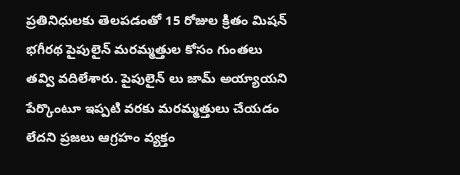ప్రతినిధులకు తెలపడంతో 15 రోజుల క్రితం మిషన్ భగీరథ పైపులైన్ మరమ్మత్తుల కోసం గుంతలు తవ్వి వదిలేశారు. పైపులైన్ లు జామ్ అయ్యాయని పేర్కొంటూ ఇప్పటి వరకు మరమ్మత్తులు చేయడం లేదని ప్రజలు ఆగ్రహం వ్యక్తం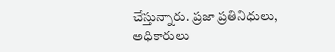చేస్తున్నారు. ప్రజా ప్రతినిధులు, అధికారులు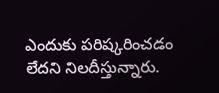ఎందుకు పరిష్కరించడం లేదని నిలదీస్తున్నారు.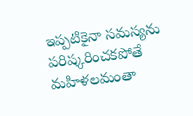ఇప్పటికైనా సమస్యను పరిష్కరించకపోతే మహిళలమంతా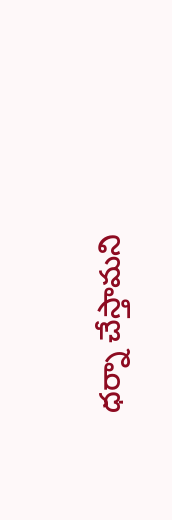ధర్నా చేస్తామని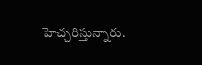హెచ్చరిస్తున్నారు.